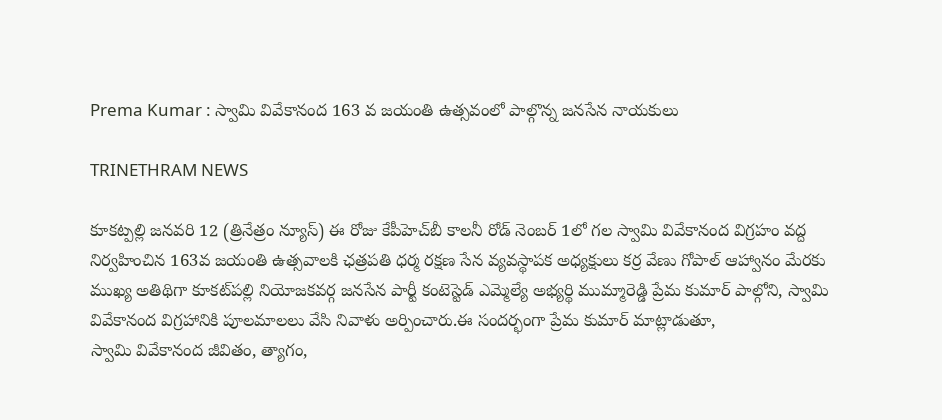Prema Kumar : స్వామి వివేకానంద 163 వ జయంతి ఉత్సవంలో పాల్గొన్న జనసేన నాయకులు

TRINETHRAM NEWS

కూకట్పల్లి జనవరి 12 (త్రినేత్రం న్యూస్) ఈ రోజు కేపీహెచ్‌బీ కాలనీ రోడ్ నెంబర్ 1లో గల స్వామి వివేకానంద విగ్రహం వద్ద నిర్వహించిన 163వ జయంతి ఉత్సవాలకి ఛత్రపతి ధర్మ రక్షణ సేన వ్యవస్థాపక అధ్యక్షులు కర్ర వేణు గోపాల్ ఆహ్వానం మేరకు ముఖ్య అతిథిగా కూకట్‌పల్లి నియోజకవర్గ జనసేన పార్టీ కంటెస్టెడ్ ఎమ్మెల్యే అభ్యర్థి ముమ్మారెడ్డి ప్రేమ కుమార్ పాల్గోని, స్వామి వివేకానంద విగ్రహానికి పూలమాలలు వేసి నివాళు అర్పించారు.ఈ సందర్భంగా ప్రేమ కుమార్ మాట్లాడుతూ,
స్వామి వివేకానంద జీవితం, త్యాగం,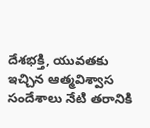దేశభక్తి, యువతకు ఇచ్చిన ఆత్మవిశ్వాస సందేశాలు నేటి తరానికి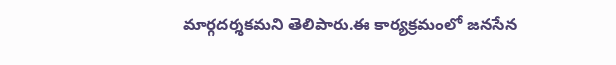మార్గదర్శకమని తెలిపారు.ఈ కార్యక్రమంలో జనసేన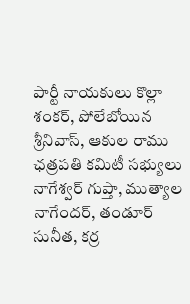పార్టీ నాయకులు కొల్లా శంకర్, పోలేబోయిన శ్రీనివాస్, ఆకుల రాము ఛత్రపతి కమిటీ సభ్యులు నాగేశ్వర్ గుప్తా, ముత్యాల నాగేందర్, తండూర్ సునీత, కర్ర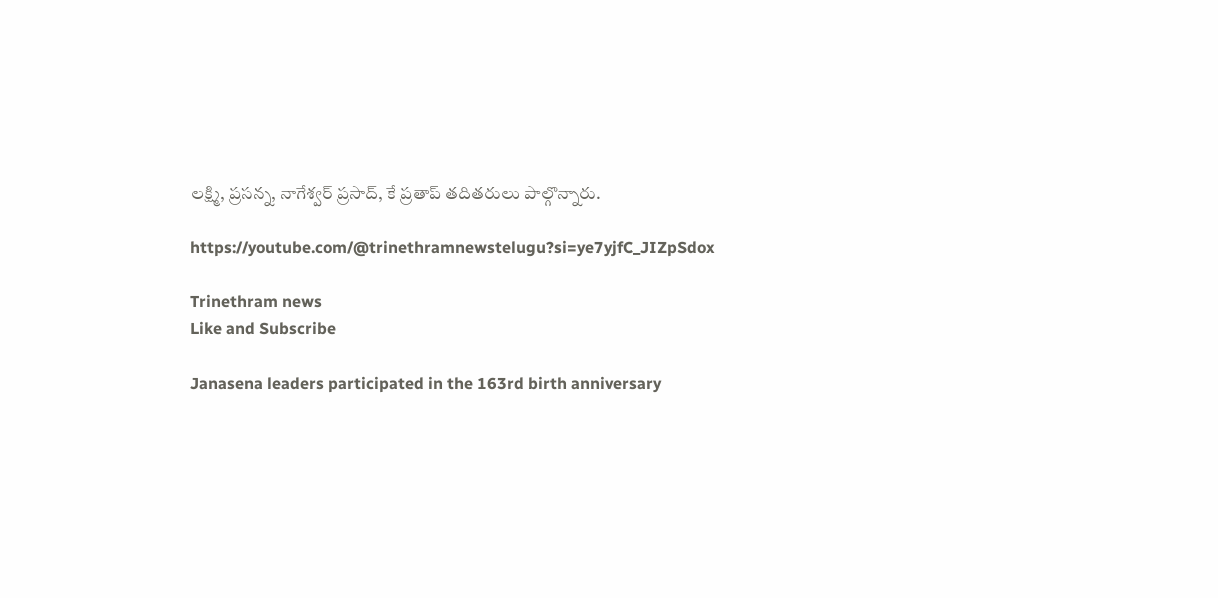లక్ష్మి, ప్రసన్న, నాగేశ్వర్ ప్రసాద్, కే ప్రతాప్ తదితరులు పాల్గొన్నారు.

https://youtube.com/@trinethramnewstelugu?si=ye7yjfC_JIZpSdox

Trinethram news
Like and Subscribe

Janasena leaders participated in the 163rd birth anniversary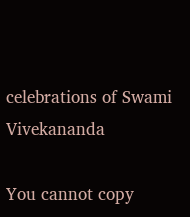celebrations of Swami Vivekananda

You cannot copy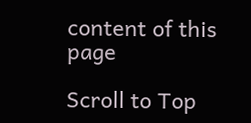content of this page

Scroll to Top